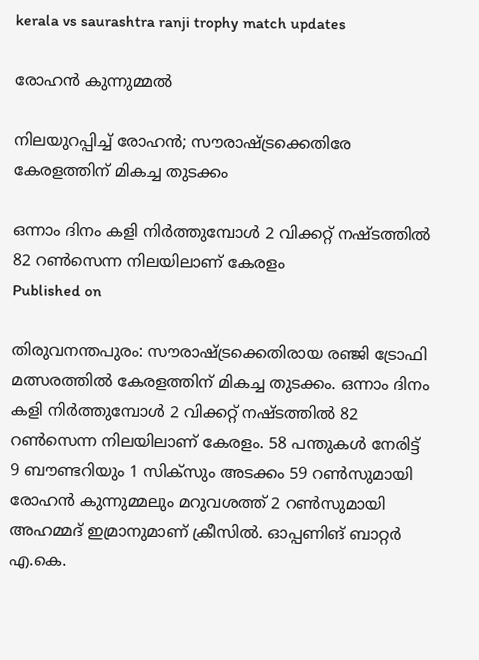kerala vs saurashtra ranji trophy match updates

രോഹൻ കുന്നുമ്മൽ

നിലയുറപ്പിച്ച് രോഹൻ; സൗരാഷ്ട്രക്കെതിരേ കേരളത്തിന് മികച്ച തുടക്കം

ഒന്നാം ദിനം കളി നിർത്തുമ്പോൾ 2 വിക്കറ്റ് നഷ്ടത്തിൽ 82 റൺസെന്ന നിലയിലാണ് കേരളം
Published on

തിരുവനന്തപുരം: സൗരാഷ്ട്രക്കെതിരായ രഞ്ജി ട്രോഫി മത്സരത്തിൽ കേരളത്തിന് മികച്ച തുടക്കം. ഒന്നാം ദിനം കളി നിർത്തുമ്പോൾ 2 വിക്കറ്റ് നഷ്ടത്തിൽ 82 റൺസെന്ന നിലയിലാണ് കേരളം. 58 പന്തുകൾ നേരിട്ട് 9 ബൗണ്ടറിയും 1 സിക്സും അടക്കം 59 റൺസുമായി രോഹൻ കുന്നുമ്മലും മറുവശത്ത് 2 റൺസുമായി അഹമ്മദ് ഇമ്രാനുമാണ് ക്രീസിൽ. ഓപ്പണിങ് ബാറ്റർ എ.കെ.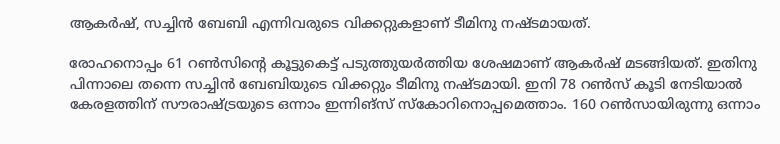ആകർഷ്, സച്ചിൻ ബേബി എന്നിവരുടെ വിക്കറ്റുകളാണ് ടീമിനു നഷ്ടമായത്.

രോഹനൊപ്പം 61 റൺസിന്‍റെ കൂട്ടുകെട്ട് പടുത്തുയർത്തിയ ശേഷമാണ് ആകർഷ് മടങ്ങിയത്. ഇതിനു പിന്നാലെ തന്നെ സച്ചിൻ ബേബിയുടെ വിക്കറ്റും ടീമിനു നഷ്ടമായി. ഇനി 78 റൺസ് കൂടി നേടിയാൽ കേരളത്തിന് സൗരാഷ്ട്രയുടെ ഒന്നാം ഇന്നിങ്സ് സ്കോറിനൊപ്പമെത്താം. 160 റൺസായിരുന്നു ഒന്നാം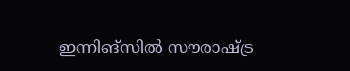ഇന്നിങ്സിൽ സൗരാഷ്ട്ര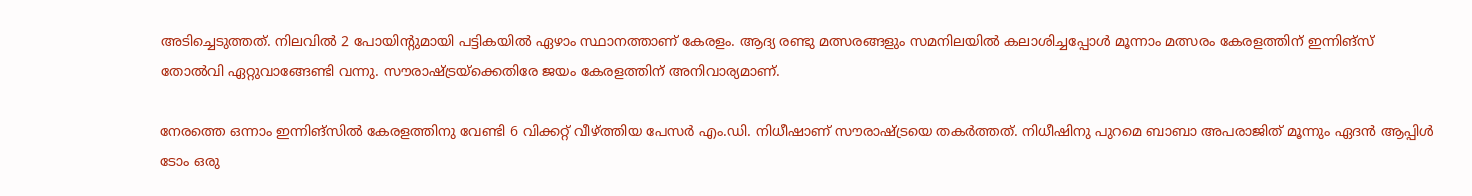അടിച്ചെടുത്തത്. നിലവിൽ 2 പോയിന്‍റുമായി പട്ടികയിൽ ഏഴാം സ്ഥാനത്താണ് കേരളം. ആദ‍്യ രണ്ടു മത്സരങ്ങളും സമനിലയിൽ കലാശിച്ചപ്പോൾ മൂന്നാം മത്സരം കേരളത്തിന് ഇന്നിങ്സ് തോൽവി ഏറ്റുവാങ്ങേണ്ടി വന്നു. സൗരാഷ്ട്രയ്ക്കെതിരേ ജയം കേരളത്തിന് അനിവാര‍്യമാണ്.

നേരത്തെ ഒന്നാം ഇന്നിങ്സിൽ കേരളത്തിനു വേണ്ടി 6 വിക്കറ്റ് വീഴ്ത്തിയ പേസർ എം.ഡി. നിധീഷാണ് സൗരാഷ്ട്രയെ തകർത്തത്. നിധീഷിനു പുറമെ ബാബാ അപരാജിത് മൂന്നും ഏദൻ ആപ്പിൾ ടോം ഒരു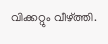വിക്കറ്റും വീഴ്ത്തി.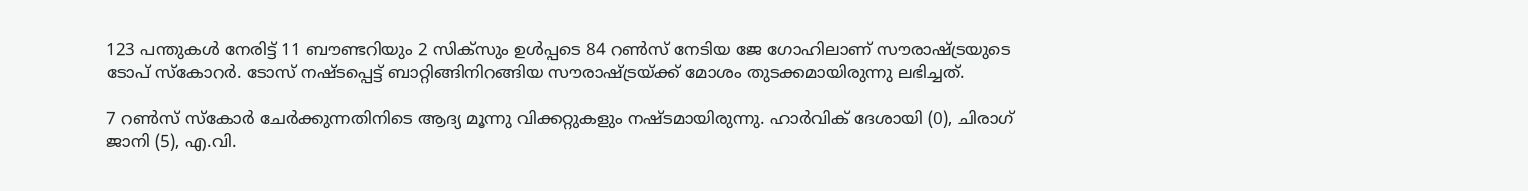123 പന്തുകൾ നേരിട്ട് 11 ബൗണ്ടറിയും 2 സിക്സും ഉൾപ്പടെ 84 റൺസ് നേടിയ ജേ ഗോഹിലാണ് സൗരാഷ്ട്രയുടെ ടോപ് സ്കോറർ. ടോസ് നഷ്ടപ്പെട്ട് ബാറ്റിങ്ങിനിറങ്ങിയ സൗരാഷ്ട്രയ്ക്ക് മോശം തുടക്കമായിരുന്നു ലഭിച്ചത്.

7 റൺസ് സ്കോർ ചേർക്കുന്നതിനിടെ ആദ‍്യ മൂന്നു വിക്കറ്റുകളും നഷ്ടമായിരുന്നു. ഹാർവിക് ദേശായി (0), ചിരാഗ് ജാനി (5), എ.വി.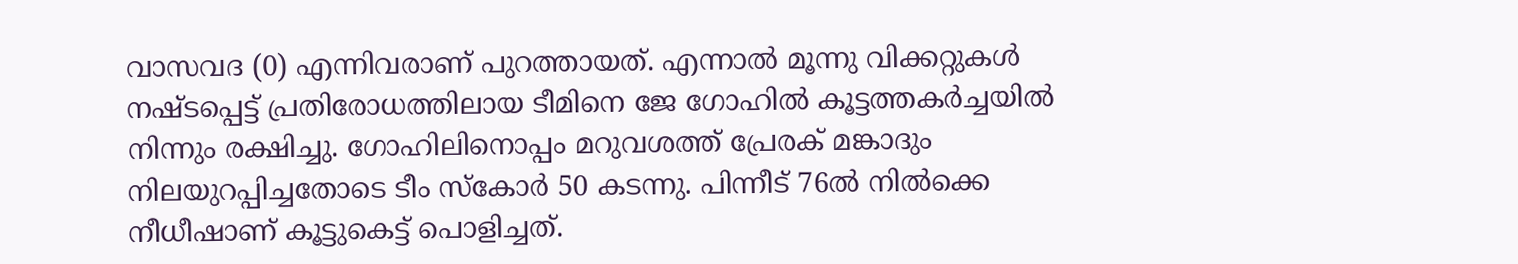വാസവദ (0) എന്നിവരാണ് പുറത്തായത്. എന്നാൽ മൂന്നു വിക്കറ്റുകൾ നഷ്ടപ്പെട്ട് പ്രതിരോധത്തിലായ ടീമിനെ ജേ ഗോഹിൽ കൂട്ടത്തകർച്ചയിൽ നിന്നും രക്ഷിച്ചു. ഗോഹിലിനൊപ്പം മറുവശത്ത് പ്രേരക് മങ്കാദും നിലയുറപ്പിച്ചതോടെ ടീം സ്കോർ 50 കടന്നു. പിന്നീട് 76ൽ നിൽക്കെ നീധീഷാണ് കൂട്ടുകെട്ട് പൊളിച്ചത്.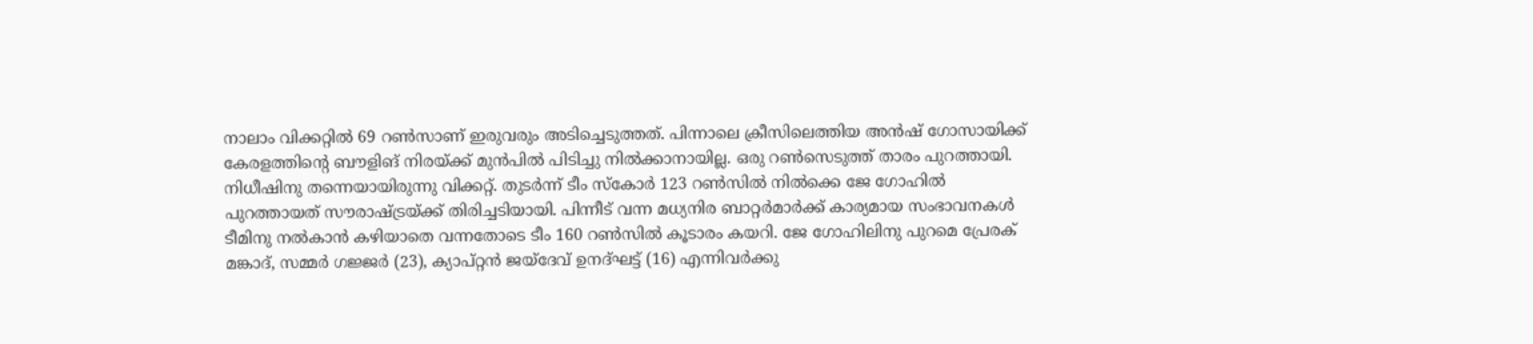നാലാം വിക്കറ്റിൽ 69 റൺസാണ് ഇരുവരും അടിച്ചെടുത്തത്. പിന്നാലെ ക്രീസിലെത്തിയ അൻഷ് ഗോസായിക്ക് കേരളത്തിന്‍റെ ബൗളിങ് നിരയ്ക്ക് മുൻപിൽ പിടിച്ചു നിൽക്കാനായില്ല. ഒരു റൺസെടുത്ത് താരം പുറത്തായി. നിധീഷിനു തന്നെയായിരുന്നു വിക്കറ്റ്. തുടർന്ന് ടീം സ്കോർ 123 റൺസിൽ നിൽക്കെ ജേ ഗോഹിൽ പുറത്തായത് സൗരാഷ്ട്രയ്ക്ക് തിരിച്ചടിയായി. പിന്നീട് വന്ന മധ‍്യനിര ബാറ്റർമാർക്ക് കാര‍്യമായ സംഭാവനകൾ ടീമിനു നൽകാൻ കഴിയാതെ വന്നതോടെ ടീം 160 റൺസിൽ കൂടാരം കയറി. ജേ ഗോഹിലിനു പുറമെ പ്രേരക് മങ്കാദ്, സമ്മർ ഗജ്ജർ (23), ക‍്യാപ്റ്റൻ ജയ്ദേവ് ഉനദ്ഘട്ട് (16) എന്നിവർക്കു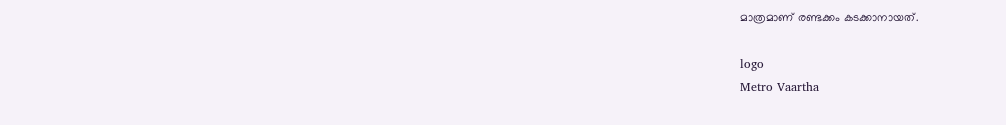മാത്രമാണ് രണ്ടക്കം കടക്കാനായത്.

logo
Metro Vaartha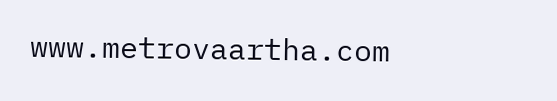www.metrovaartha.com